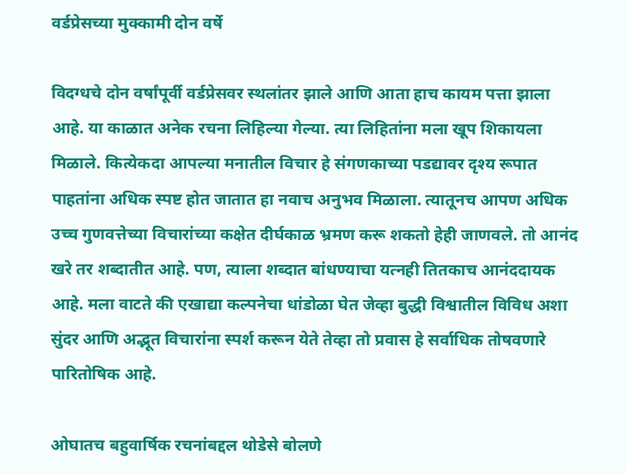वर्डप्रेसच्या मुक्कामी दोन वर्षे

विदग्धचे दोन वर्षांपूर्वी वर्डप्रेसवर स्थलांतर झाले आणि आता हाच कायम पत्ता झाला आहे. या काळात अनेक रचना लिहिल्या गेल्या. त्या लिहितांना मला खूप शिकायला मिळाले. कित्येकदा आपल्या मनातील विचार हे संगणकाच्या पडद्यावर दृश्य रूपात पाहतांना अधिक स्पष्ट होत जातात हा नवाच अनुभव मिळाला. त्यातूनच आपण अधिक उच्च गुणवत्तेच्या विचारांच्या कक्षेत दीर्घकाळ भ्रमण करू शकतो हेही जाणवले. तो आनंद खरे तर शब्दातीत आहे. पण, त्याला शब्दात बांधण्याचा यत्नही तितकाच आनंददायक आहे. मला वाटते की एखाद्या कल्पनेचा धांडोळा घेत जेव्हा बुद्धी विश्वातील विविध अशा सुंदर आणि अद्भूत विचारांना स्पर्श करून येते तेव्हा तो प्रवास हे सर्वाधिक तोषवणारे पारितोषिक आहे.

ओघातच बहुवार्षिक रचनांबद्दल थोडेसे बोलणे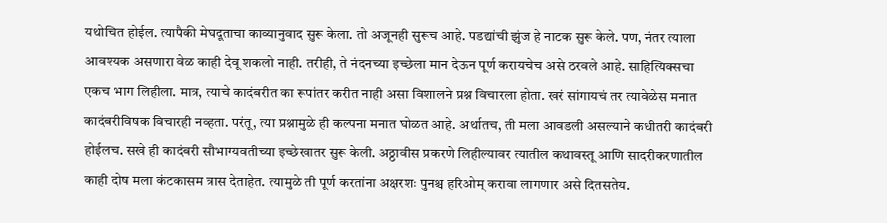यथोचित होईल. त्यापैकी मेघदूताचा काव्यानुवाद सुरू केला. तो अजूनही सुरूच आहे. पडद्यांची झुंज हे नाटक सुरू केले. पण, नंतर त्याला आवश्यक असणारा वेळ काही देवू शकलो नाही. तरीही, ते नंदनच्या इच्छेला मान देऊन पूर्ण करायचेच असे ठरवले आहे. साहित्यिक्सचा एकच भाग लिहीला. मात्र, त्याचे कादंबरीत का रूपांतर करीत नाही असा विशालने प्रश्न विचारला होता. खरं सांगायचं तर त्यावेळेस मनात कादंबरीविषक विचारही नव्हता. परंतू, त्या प्रश्नामुळे ही कल्पना मनात घोळत आहे. अर्थातच, ती मला आवडली असल्याने कधीतरी कादंबरी होईलच. सखे ही कादंबरी सौभाग्यवतीच्या इच्छेखातर सुरू केली. अठ्ठावीस प्रकरणे लिहील्यावर त्यातील कथावस्तू आणि सादरीकरणातील काही दोष मला कंटकासम त्रास देताहेत. त्यामुळे ती पूर्ण करतांना अक्षरशः पुनश्च हरिओम् करावा लागणार असे दितसतेय.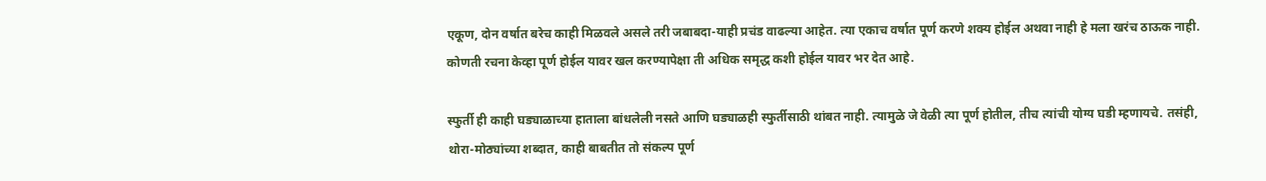एकूण, दोन वर्षात बरेच काही मिळवले असले तरी जबाबदा-याही प्रचंड वाढल्या आहेत. त्या एकाच वर्षात पूर्ण करणे शक्य होईल अथवा नाही हे मला खरंच ठाऊक नाही. कोणती रचना केव्हा पूर्ण होईल यावर खल करण्यापेक्षा ती अधिक समृद्ध कशी होईल यावर भर देत आहे.

स्फुर्ती ही काही घड्याळाच्या हाताला बांधलेली नसते आणि घड्याळही स्फुर्तीसाठी थांबत नाही. त्यामुळे जे वेळी त्या पूर्ण होतील, तीच त्यांची योग्य घडी म्हणायचे. तसंही, थोरा-मोठ्यांच्या शब्दात, काही बाबतीत तो संकल्प पूर्ण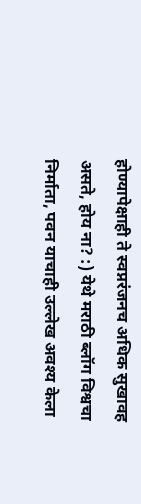होण्यापेक्षाही ते स्वप्नरंजनच अधिक सुखावह असते, होय ना? :) येथे मराठी ब्लॉग विश्वचा निर्माता, पवन याचाही उल्लेख अवश्य केला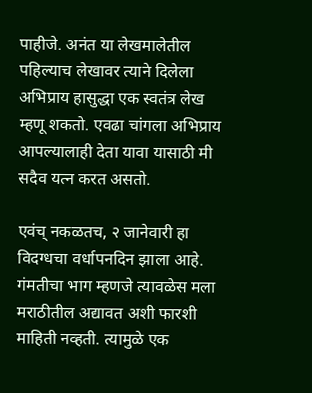पाहीजे. अनंत या लेखमालेतील पहिल्याच लेखावर त्याने दिलेला अभिप्राय हासुद्धा एक स्वतंत्र लेख म्हणू शकतो. एवढा चांगला अभिप्राय आपल्यालाही देता यावा यासाठी मी सदैव यत्न करत असतो.

एवंच् नकळतच, २ जानेवारी हा विदग्धचा वर्धापनदिन झाला आहे. गंमतीचा भाग म्हणजे त्यावळेस मला मराठीतील अद्यावत अशी फारशी माहिती नव्हती. त्यामुळे एक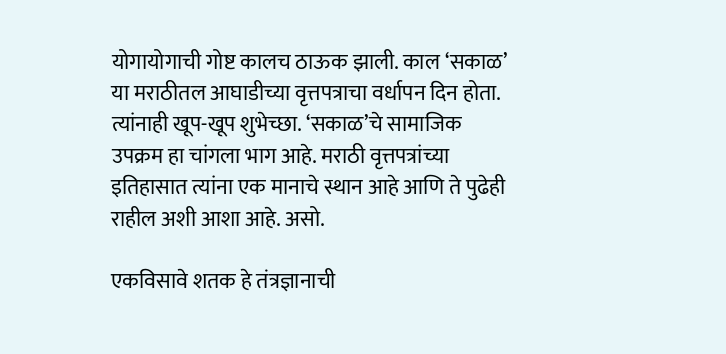योगायोगाची गोष्ट कालच ठाऊक झाली. काल ‘सकाळ’ या मराठीतल आघाडीच्या वृत्तपत्राचा वर्धापन दिन होता. त्यांनाही खूप-खूप शुभेच्छा. ‘सकाळ’चे सामाजिक उपक्रम हा चांगला भाग आहे. मराठी वृत्तपत्रांच्या इतिहासात त्यांना एक मानाचे स्थान आहे आणि ते पुढेही राहील अशी आशा आहे. असो.

एकविसावे शतक हे तंत्रज्ञानाची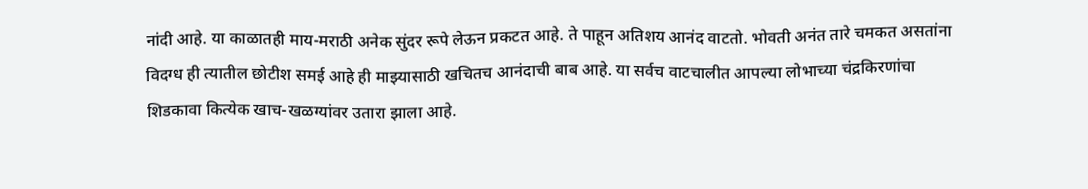नांदी आहे. या काळातही माय-मराठी अनेक सुंदर रूपे लेऊन प्रकटत आहे. ते पाहून अतिशय आनंद वाटतो. भोवती अनंत तारे चमकत असतांना विदग्ध ही त्यातील छोटीश समई आहे ही माझ्यासाठी खचितच आनंदाची बाब आहे. या सर्वच वाटचालीत आपल्या लोभाच्या चंद्रकिरणांचा शिडकावा कित्येक खाच-खळग्यांवर उतारा झाला आहे.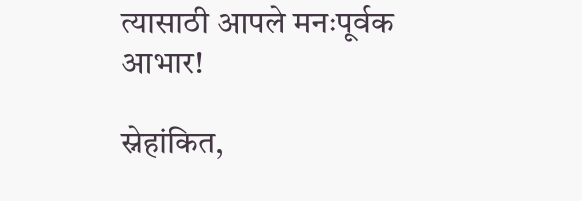त्यासाठी आपले मनःपूर्वक आभार!

स्नेहांकित,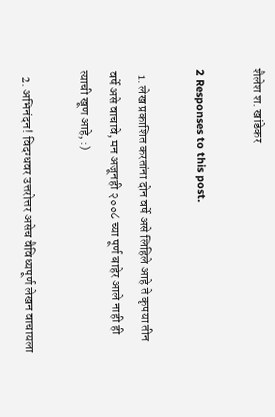शैलेश श. खांडेकर

2 Responses to this post.

  1. लेख प्रकाशित करतांना दोन वर्षे असे लिहिले आहे ते कृपया तीन वर्षे असे वाचावे, मन अजूनही २००८ च्या पूर्ण बाहेर आले नाही ही त्याची खूण आहे, :)

  2. अभिनंदन! विदग्धवर उत्तरोत्तर असेच वैविध्यपूर्ण लेखन वाचायला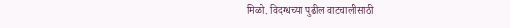मिळो. विदग्धच्या पुढील वाटचालीसाठी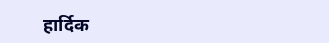हार्दिक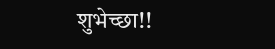शुभेच्छा!!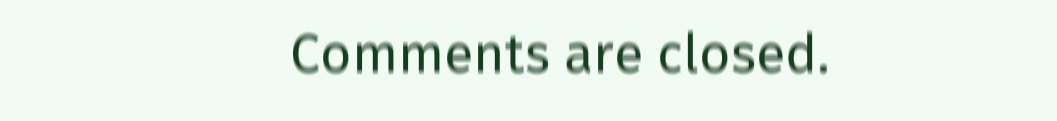Comments are closed.